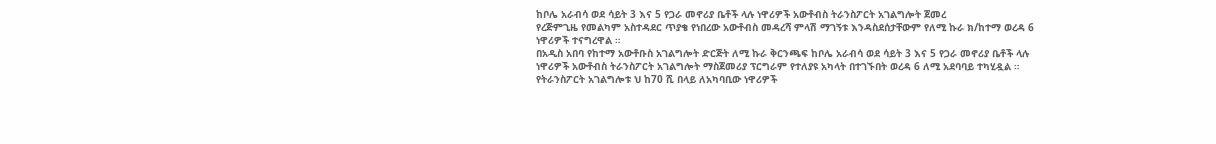ከቦሌ አራብሳ ወደ ሳይት 3 እና 5 የጋራ መኖሪያ ቤቶች ላሉ ነዋሪዎች አውቶብስ ትራንስፖርት አገልግሎት ጀመረ
የረጅምጊዜ የመልካም አስተዳደር ጥያቄ የነበረው አውቶብስ መዳረሻ ምላሽ ማገኝቱ እንዳስደሰታቸውም የለሚ ኩራ ክ/ከተማ ወረዳ 6 ነዋሪዎች ተናግረዋል ።
በአዲስ አበባ የከተማ አውቶቡስ አገልግሎት ድርጅት ለሚ ኩራ ቅርንጫፍ ከቦሌ አራብሳ ወደ ሳይት 3 እና 5 የጋራ መኖሪያ ቤቶች ላሉ ነዋሪዎች አውቶብስ ትራንስፖርት አገልግሎት ማስጀመሪያ ፕርግራም የተለያዩ አካላት በተገኙበት ወረዳ 6 ለሚ አደባባይ ተካሂዷል ።
የትራንስፖርት አገልግሎቱ ህ ከ70 ሺ በላይ ለአካባቢው ነዋሪዎች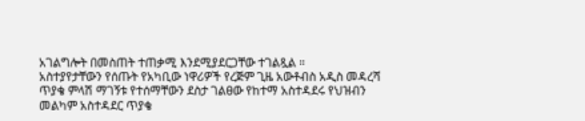አገልግሎት በመስጠት ተጠቃሚ እንደሚያደርጋቸው ተገልጿል ።
አስተያየታቸውን የሰጡት የአካቢው ነዋሪዎች የረጅም ጊዜ አውቶብስ አዲስ መዳረሻ ጥያቄ ምላሽ ማገኝቱ የተሰማቸውን ደስታ ገልፀው የከተማ አስተዳደሩ የህዝብን መልካም አስተዳደር ጥያቄ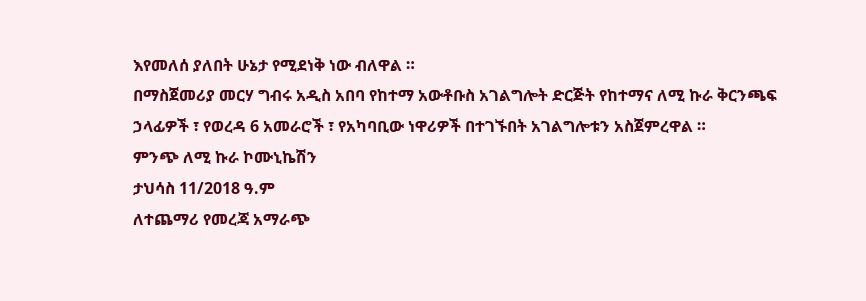እየመለሰ ያለበት ሁኔታ የሚደነቅ ነው ብለዋል ።
በማስጀመሪያ መርሃ ግብሩ አዲስ አበባ የከተማ አውቶቡስ አገልግሎት ድርጅት የከተማና ለሚ ኩራ ቅርንጫፍ ኃላፊዎች ፣ የወረዳ 6 አመራሮች ፣ የአካባቢው ነዋሪዎች በተገኙበት አገልግሎቱን አስጀምረዋል ።
ምንጭ ለሚ ኩራ ኮሙኒኬሽን
ታህሳስ 11/2018 ዓ.ም
ለተጨማሪ የመረጃ አማራጭ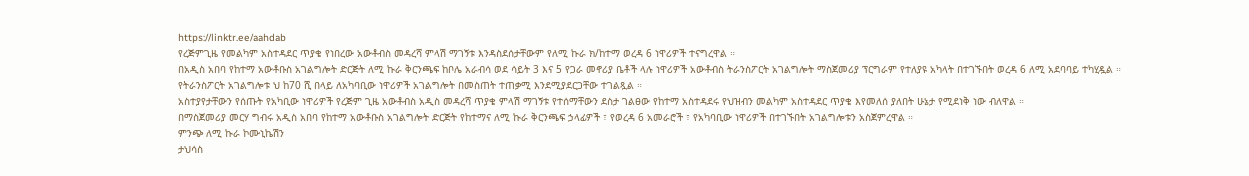https://linktr.ee/aahdab
የረጅምጊዜ የመልካም አስተዳደር ጥያቄ የነበረው አውቶብስ መዳረሻ ምላሽ ማገኝቱ እንዳስደሰታቸውም የለሚ ኩራ ክ/ከተማ ወረዳ 6 ነዋሪዎች ተናግረዋል ።
በአዲስ አበባ የከተማ አውቶቡስ አገልግሎት ድርጅት ለሚ ኩራ ቅርንጫፍ ከቦሌ አራብሳ ወደ ሳይት 3 እና 5 የጋራ መኖሪያ ቤቶች ላሉ ነዋሪዎች አውቶብስ ትራንስፖርት አገልግሎት ማስጀመሪያ ፕርግራም የተለያዩ አካላት በተገኙበት ወረዳ 6 ለሚ አደባባይ ተካሂዷል ።
የትራንስፖርት አገልግሎቱ ህ ከ70 ሺ በላይ ለአካባቢው ነዋሪዎች አገልግሎት በመስጠት ተጠቃሚ እንደሚያደርጋቸው ተገልጿል ።
አስተያየታቸውን የሰጡት የአካቢው ነዋሪዎች የረጅም ጊዜ አውቶብስ አዲስ መዳረሻ ጥያቄ ምላሽ ማገኝቱ የተሰማቸውን ደስታ ገልፀው የከተማ አስተዳደሩ የህዝብን መልካም አስተዳደር ጥያቄ እየመለሰ ያለበት ሁኔታ የሚደነቅ ነው ብለዋል ።
በማስጀመሪያ መርሃ ግብሩ አዲስ አበባ የከተማ አውቶቡስ አገልግሎት ድርጅት የከተማና ለሚ ኩራ ቅርንጫፍ ኃላፊዎች ፣ የወረዳ 6 አመራሮች ፣ የአካባቢው ነዋሪዎች በተገኙበት አገልግሎቱን አስጀምረዋል ።
ምንጭ ለሚ ኩራ ኮሙኒኬሽን
ታህሳስ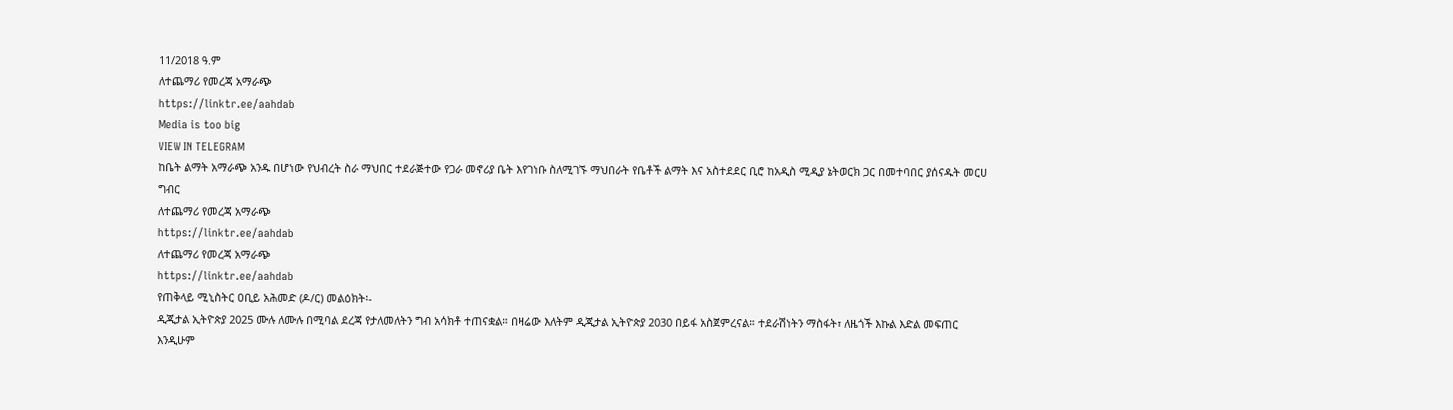11/2018 ዓ.ም
ለተጨማሪ የመረጃ አማራጭ
https://linktr.ee/aahdab
Media is too big
VIEW IN TELEGRAM
ከቤት ልማት አማራጭ አንዱ በሆነው የህብረት ስራ ማህበር ተደራጅተው የጋራ መኖሪያ ቤት እየገነቡ ስለሚገኙ ማህበራት የቤቶች ልማት እና አስተደደር ቢሮ ከአዲስ ሚዲያ ኔትወርክ ጋር በመተባበር ያሰናዱት መርሀ ግብር
ለተጨማሪ የመረጃ አማራጭ
https://linktr.ee/aahdab
ለተጨማሪ የመረጃ አማራጭ
https://linktr.ee/aahdab
የጠቅላይ ሚኒስትር ዐቢይ አሕመድ (ዶ/ር) መልዕክት፡-
ዲጂታል ኢትዮጵያ 2025 ሙሉ ለሙሉ በሚባል ደረጃ የታለመለትን ግብ አሳክቶ ተጠናቋል። በዛሬው እለትም ዲጂታል ኢትዮጵያ 2030 በይፋ አስጀምረናል። ተደራሽነትን ማስፋት፣ ለዜጎች እኩል እድል መፍጠር እንዲሁም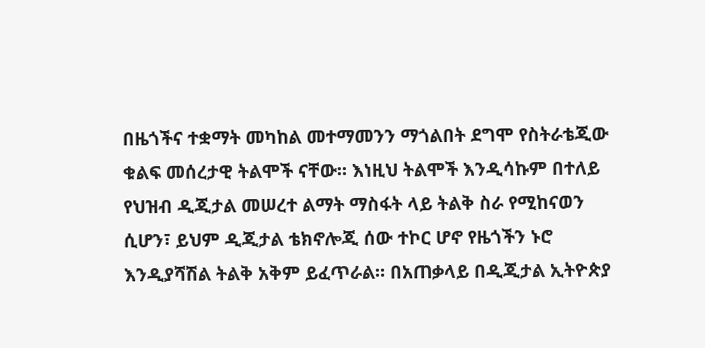በዜጎችና ተቋማት መካከል መተማመንን ማጎልበት ደግሞ የስትራቴጂው ቁልፍ መሰረታዊ ትልሞች ናቸው። እነዚህ ትልሞች እንዲሳኩም በተለይ የህዝብ ዲጂታል መሠረተ ልማት ማስፋት ላይ ትልቅ ስራ የሚከናወን ሲሆን፣ ይህም ዲጂታል ቴክኖሎጂ ሰው ተኮር ሆኖ የዜጎችን ኑሮ እንዲያሻሽል ትልቅ አቅም ይፈጥራል። በአጠቃላይ በዲጂታል ኢትዮጵያ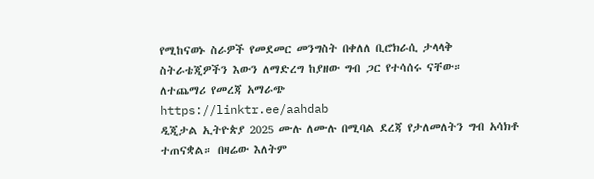የሚከናወኑ ስራዎች የመደመር መንግስት በቀለለ ቢሮክራሲ ታላላቅ ስትራቴጂዎችን እውን ለማድረግ ከያዘው ግብ ጋር የተሳሰሩ ናቸው።
ለተጨማሪ የመረጃ አማራጭ
https://linktr.ee/aahdab
ዲጂታል ኢትዮጵያ 2025 ሙሉ ለሙሉ በሚባል ደረጃ የታለመለትን ግብ አሳክቶ ተጠናቋል። በዛሬው እለትም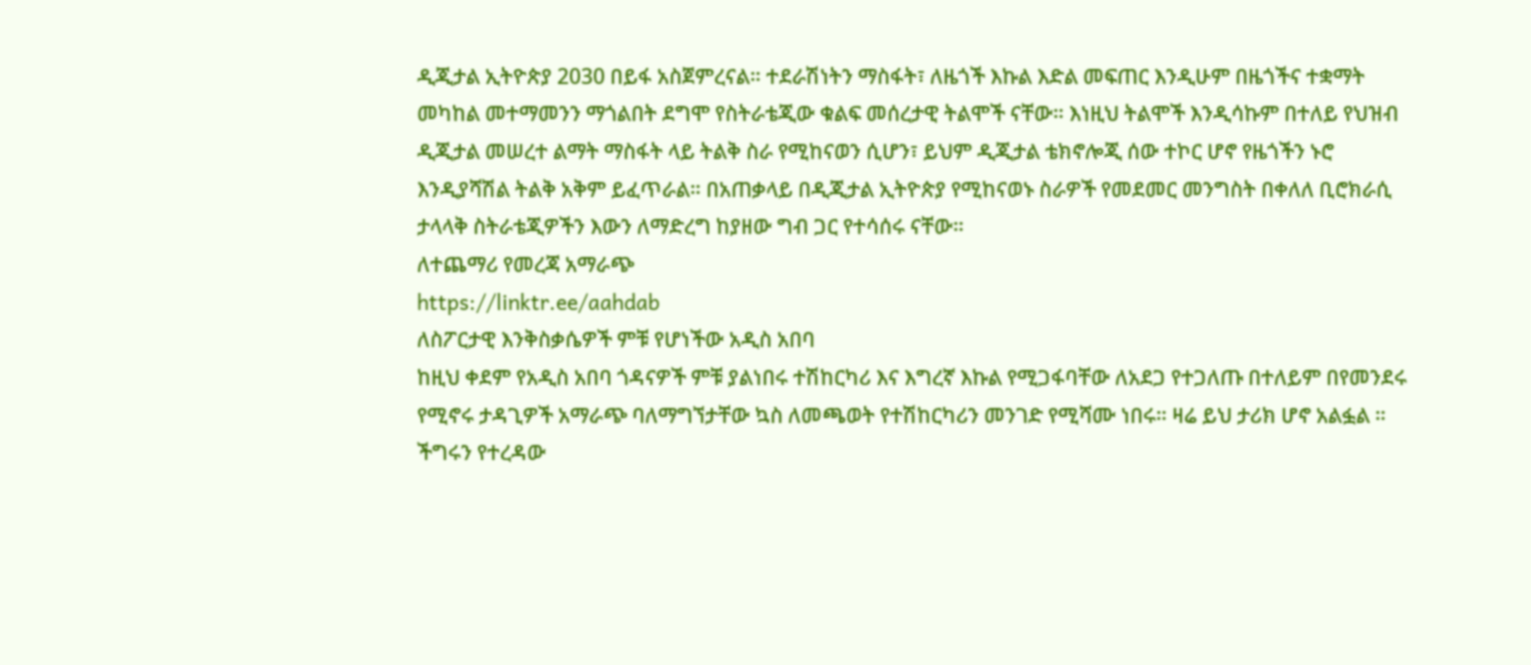ዲጂታል ኢትዮጵያ 2030 በይፋ አስጀምረናል። ተደራሽነትን ማስፋት፣ ለዜጎች እኩል እድል መፍጠር እንዲሁም በዜጎችና ተቋማት መካከል መተማመንን ማጎልበት ደግሞ የስትራቴጂው ቁልፍ መሰረታዊ ትልሞች ናቸው። እነዚህ ትልሞች እንዲሳኩም በተለይ የህዝብ ዲጂታል መሠረተ ልማት ማስፋት ላይ ትልቅ ስራ የሚከናወን ሲሆን፣ ይህም ዲጂታል ቴክኖሎጂ ሰው ተኮር ሆኖ የዜጎችን ኑሮ እንዲያሻሽል ትልቅ አቅም ይፈጥራል። በአጠቃላይ በዲጂታል ኢትዮጵያ የሚከናወኑ ስራዎች የመደመር መንግስት በቀለለ ቢሮክራሲ ታላላቅ ስትራቴጂዎችን እውን ለማድረግ ከያዘው ግብ ጋር የተሳሰሩ ናቸው።
ለተጨማሪ የመረጃ አማራጭ
https://linktr.ee/aahdab
ለስፖርታዊ እንቅስቃሴዎች ምቹ የሆነችው አዲስ አበባ
ከዚህ ቀደም የአዲስ አበባ ጎዳናዎች ምቹ ያልነበሩ ተሽከርካሪ እና እግረኛ እኩል የሚጋፋባቸው ለአደጋ የተጋለጡ በተለይም በየመንደሩ የሚኖሩ ታዳጊዎች አማራጭ ባለማግኘታቸው ኳስ ለመጫወት የተሽከርካሪን መንገድ የሚሻሙ ነበሩ። ዛሬ ይህ ታሪክ ሆኖ አልፏል ።
ችግሩን የተረዳው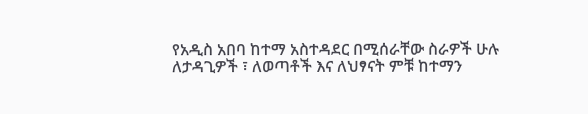የአዲስ አበባ ከተማ አስተዳደር በሚሰራቸው ስራዎች ሁሉ ለታዳጊዎች ፣ ለወጣቶች እና ለህፃናት ምቹ ከተማን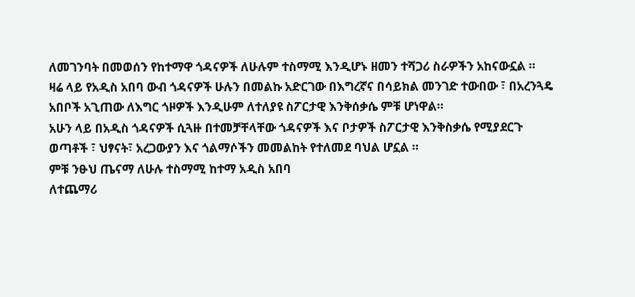ለመገንባት በመወሰን የከተማዋ ጎዳናዎች ለሁሉም ተስማሚ እንዲሆኑ ዘመን ተሻጋሪ ስራዎችን አከናውኗል ።
ዛሬ ላይ የአዲስ አበባ ውብ ጎዳናዎች ሁሉን በመልኩ አድርገው በእግረኛና በሳይክል መንገድ ተውበው ፣ በአረንጓዴ አበቦች አጊጠው ለእግር ጎዞዎች እንዲሁም ለተለያዩ ስፖርታዊ እንቅሰቃሴ ምቹ ሆነዋል።
አሁን ላይ በአዲስ ጎዳናዎች ሲጓዙ በተመቻቸላቸው ጎዳናዎች እና ቦታዎች ስፖርታዊ እንቅስቃሴ የሚያደርጉ ወጣቶች ፣ ህፃናት፣ አረጋውያን እና ጎልማሶችን መመልከት የተለመደ ባህል ሆኗል ።
ምቹ ንፁህ ጤናማ ለሁሉ ተስማሚ ከተማ አዲስ አበባ
ለተጨማሪ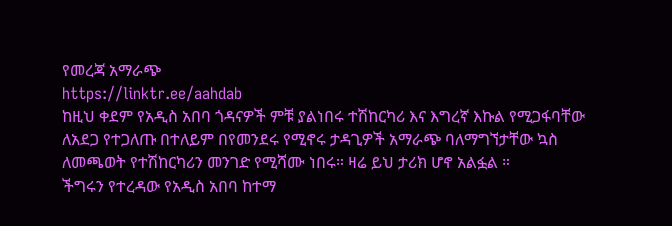የመረጃ አማራጭ
https://linktr.ee/aahdab
ከዚህ ቀደም የአዲስ አበባ ጎዳናዎች ምቹ ያልነበሩ ተሽከርካሪ እና እግረኛ እኩል የሚጋፋባቸው ለአደጋ የተጋለጡ በተለይም በየመንደሩ የሚኖሩ ታዳጊዎች አማራጭ ባለማግኘታቸው ኳስ ለመጫወት የተሽከርካሪን መንገድ የሚሻሙ ነበሩ። ዛሬ ይህ ታሪክ ሆኖ አልፏል ።
ችግሩን የተረዳው የአዲስ አበባ ከተማ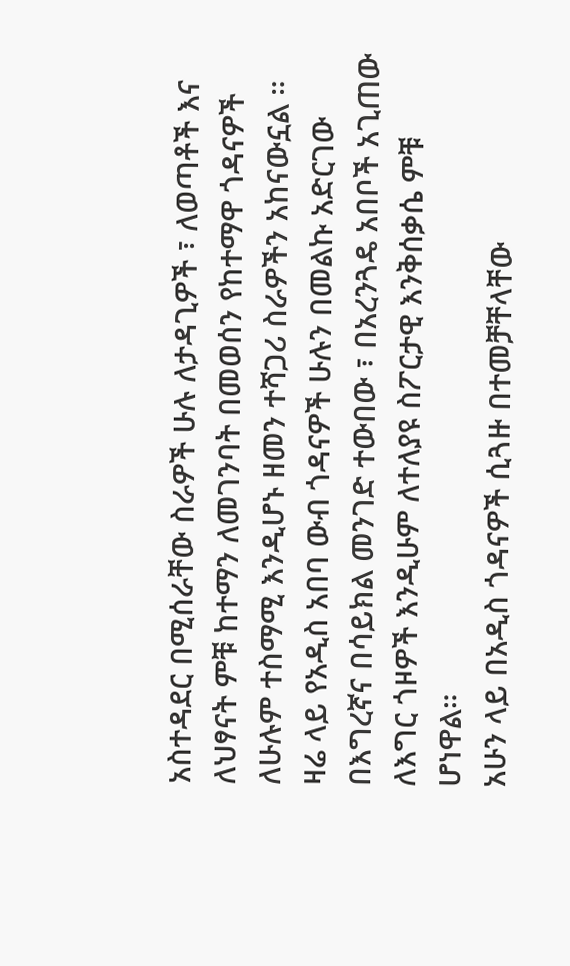አስተዳደር በሚሰራቸው ስራዎች ሁሉ ለታዳጊዎች ፣ ለወጣቶች እና ለህፃናት ምቹ ከተማን ለመገንባት በመወሰን የከተማዋ ጎዳናዎች ለሁሉም ተስማሚ እንዲሆኑ ዘመን ተሻጋሪ ስራዎችን አከናውኗል ።
ዛሬ ላይ የአዲስ አበባ ውብ ጎዳናዎች ሁሉን በመልኩ አድርገው በእግረኛና በሳይክል መንገድ ተውበው ፣ በአረንጓዴ አበቦች አጊጠው ለእግር ጎዞዎች እንዲሁም ለተለያዩ ስፖርታዊ እንቅሰቃሴ ምቹ ሆነዋል።
አሁን ላይ በአዲስ ጎዳናዎች ሲጓዙ በተመቻቸላቸው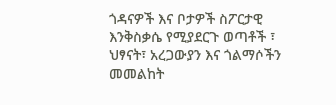ጎዳናዎች እና ቦታዎች ስፖርታዊ እንቅስቃሴ የሚያደርጉ ወጣቶች ፣ ህፃናት፣ አረጋውያን እና ጎልማሶችን መመልከት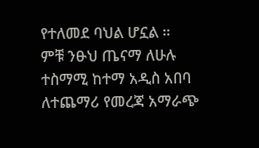የተለመደ ባህል ሆኗል ።
ምቹ ንፁህ ጤናማ ለሁሉ ተስማሚ ከተማ አዲስ አበባ
ለተጨማሪ የመረጃ አማራጭ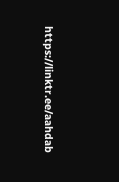https://linktr.ee/aahdab